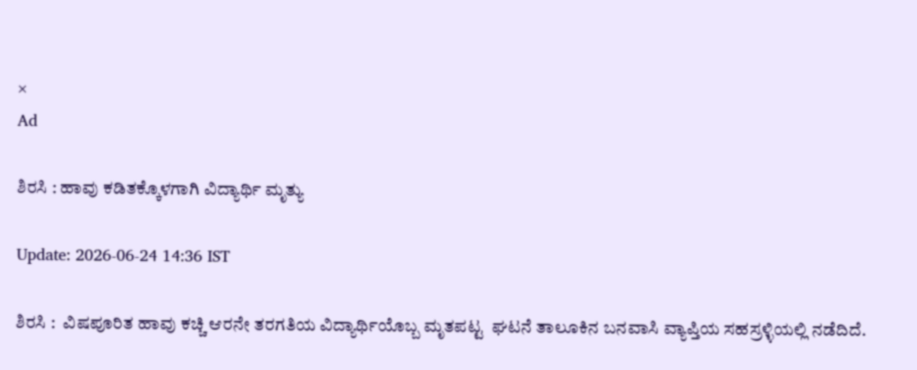×
Ad

ಶಿರಸಿ : ಹಾವು ಕಡಿತಕ್ಕೊಳಗಾಗಿ ವಿದ್ಯಾರ್ಥಿ ಮೃತ್ಯು

Update: 2026-06-24 14:36 IST

ಶಿರಸಿ :  ವಿಷಪೂರಿತ ಹಾವು ಕಚ್ಚಿ ಆರನೇ ತರಗತಿಯ ವಿದ್ಯಾರ್ಥಿಯೊಬ್ಬ ಮೃತಪಟ್ಟ  ಘಟನೆ ತಾಲೂಕಿನ ಬನವಾಸಿ ವ್ಯಾಪ್ತಿಯ ಸಹಸ್ರಳ್ಳಿಯಲ್ಲಿ ನಡೆದಿದೆ.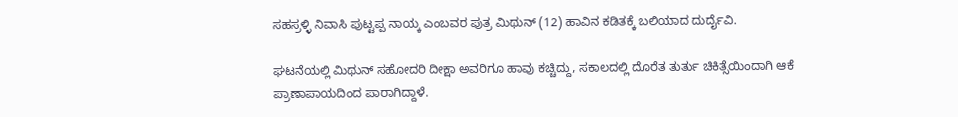ಸಹಸ್ರಳ್ಳಿ ನಿವಾಸಿ ಪುಟ್ಟಪ್ಪ ನಾಯ್ಕ ಎಂಬವರ ಪುತ್ರ ಮಿಥುನ್ (12) ಹಾವಿನ ಕಡಿತಕ್ಕೆ ಬಲಿಯಾದ ದುರ್ದೈವಿ.

ಘಟನೆಯಲ್ಲಿ ಮಿಥುನ್ ಸಹೋದರಿ ದೀಕ್ಷಾ ಅವರಿಗೂ ಹಾವು ಕಚ್ಚಿದ್ದು, ಸಕಾಲದಲ್ಲಿ ದೊರೆತ ತುರ್ತು ಚಿಕಿತ್ಸೆಯಿಂದಾಗಿ ಆಕೆ ಪ್ರಾಣಾಪಾಯದಿಂದ ಪಾರಾಗಿದ್ದಾಳೆ.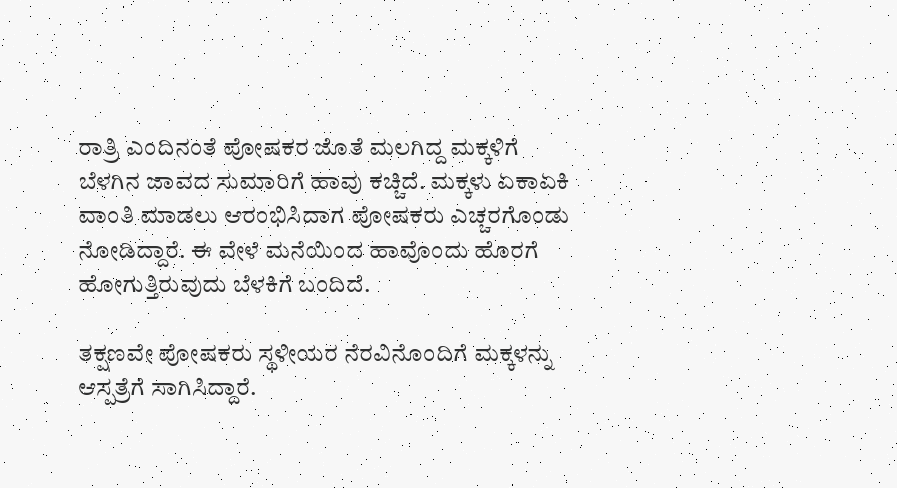ರಾತ್ರಿ ಎಂದಿನಂತೆ ಪೋಷಕರ ಜೊತೆ ಮಲಗಿದ್ದ ಮಕ್ಕಳಿಗೆ ಬೆಳಗಿನ ಜಾವದ ಸುಮಾರಿಗೆ ಹಾವು ಕಚ್ಚಿದೆ. ಮಕ್ಕಳು ಏಕಾಏಕಿ ವಾಂತಿ ಮಾಡಲು ಆರಂಭಿಸಿದಾಗ ಪೋಷಕರು ಎಚ್ಚರಗೊಂಡು ನೋಡಿದ್ದಾರೆ. ಈ ವೇಳೆ ಮನೆಯಿಂದ ಹಾವೊಂದು ಹೊರಗೆ ಹೋಗುತ್ತಿರುವುದು ಬೆಳಕಿಗೆ ಬಂದಿದೆ.

ತಕ್ಷಣವೇ ಪೋಷಕರು ಸ್ಥಳೀಯರ ನೆರವಿನೊಂದಿಗೆ ಮಕ್ಕಳನ್ನು ಆಸ್ಪತ್ರೆಗೆ ಸಾಗಿಸಿದ್ದಾರೆ.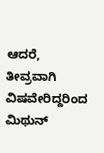ಆದರೆ, ತೀವ್ರವಾಗಿ ವಿಷವೇರಿದ್ದರಿಂದ ಮಿಥುನ್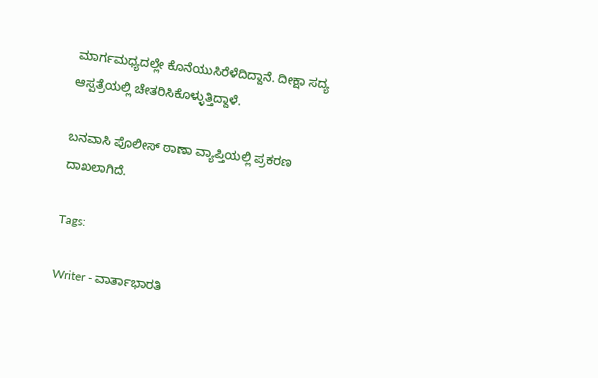ಮಾರ್ಗಮಧ್ಯದಲ್ಲೇ ಕೊನೆಯುಸಿರೆಳೆದಿದ್ದಾನೆ. ದೀಕ್ಷಾ ಸದ್ಯ ಆಸ್ಪತ್ರೆಯಲ್ಲಿ ಚೇತರಿಸಿಕೊಳ್ಳುತ್ತಿದ್ದಾಳೆ.

ಬನವಾಸಿ ಪೊಲೀಸ್ ಠಾಣಾ ವ್ಯಾಪ್ತಿಯಲ್ಲಿ ಪ್ರಕರಣ ದಾಖಲಾಗಿದೆ.

Tags:

Writer - ವಾರ್ತಾಭಾರತಿ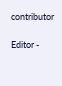contributor

Editor -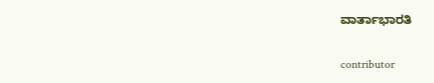ವಾರ್ತಾಭಾರತಿ

contributor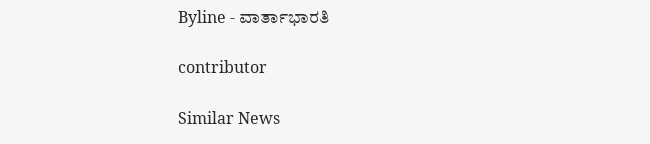Byline - ವಾರ್ತಾಭಾರತಿ

contributor

Similar News